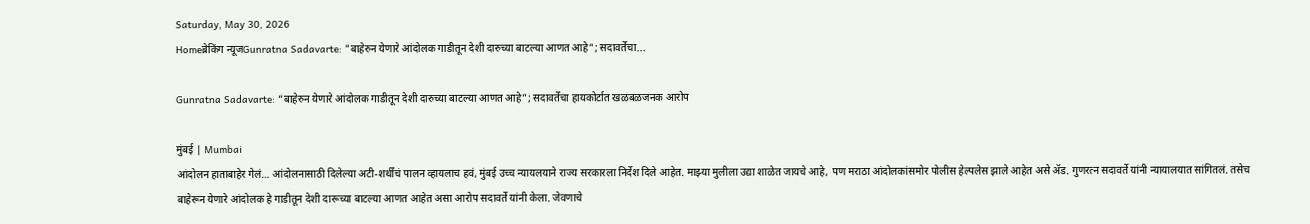Saturday, May 30, 2026
Homeब्रेकिंग न्यूजGunratna Sadavarte: "बाहेरुन येणारे आंदोलक गाडीतून देशी दारुच्या बाटल्या आणत आहे"; सदावर्तेंचा...

Gunratna Sadavarte: “बाहेरुन येणारे आंदोलक गाडीतून देशी दारुच्या बाटल्या आणत आहे”; सदावर्तेंचा हायकोर्टात खळबळजनक आरोप

मुंबई | Mumbai
आंदोलन हाताबाहेर गेलं… आंदोलनासाठी दिलेल्या अटी-शर्थींचं पालन व्हायलाच हवं, मुंबई उच्च न्यायलयाने राज्य सरकारला निर्देश दिले आहेत. माझ्या मुलीला उद्या शाळेत जायचे आहे, पण मराठा आंदोलकांसमोर पोलीस हेल्पलेस झाले आहेत असे ॲड. गुणरत्न सदावर्ते यांनी न्यायालयात सांगितलं. तसेच बाहेरून येणारे आंदोलक हे गाडीतून देशी दारूच्या बाटल्या आणत आहेत असा आरोप सदावर्ते यांनी केला. जेवणाचे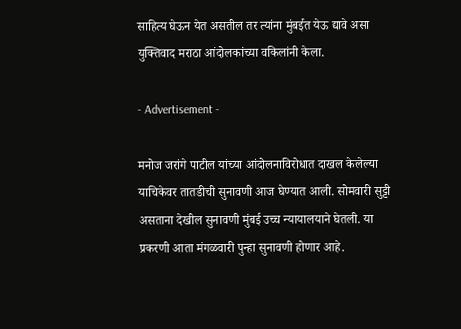साहित्य घेऊन येत असतील तर त्यांना मुंबईत येऊ द्यावे असा युक्तिवाद मराठा आंदोलकांच्या वकिलांनी केला.

- Advertisement -

मनोज जरांगे पाटील यांच्या आंदोलनाविरोधात दाखल केलेल्या याचिकेवर तातडीची सुनावणी आज घेण्यात आली. सोमवारी सुट्टी असताना देखील सुनावणी मुंबई उच्च न्यायालयाने घेतली. या प्रकरणी आता मंगळवारी पुन्हा सुनावणी होणार आहे.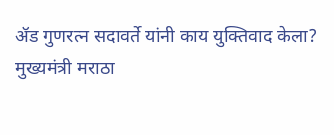ॲड गुणरत्न सदावर्ते यांनी काय युक्तिवाद केला?
मुख्यमंत्री मराठा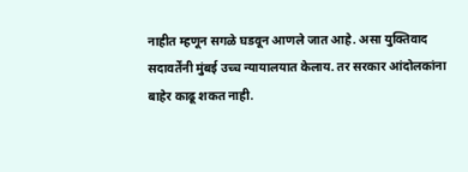नाहीत म्हणून सगळे घडवून आणले जात आहे. असा युक्तिवाद सदावर्तेंनी मुंबई उच्च न्यायालयात केलाय. तर सरकार आंदोलकांना बाहेर काढू शकत नाही.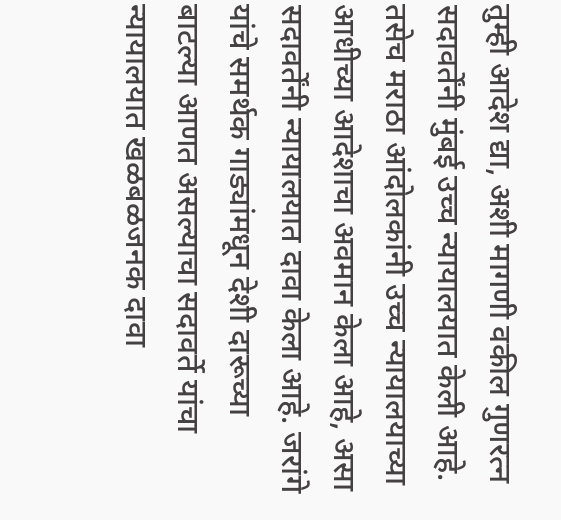तुम्ही आदेश द्या, अशी मागणी वकील गुणरत्न सदावर्तेंनी मुंबई उच्च न्यायालयात केली आहे. तसेच मराठा आंदोलकांनी उच्च न्यायालयाच्या आधीच्या आदेशाचा अवमान केला आहे, असा सदावर्तेंनी न्यायालयात दावा केला आहे. जरांगे यांचे समर्थक गाड्यांमधून देशी दारूच्या बाटल्या आणत असल्याचा सदावर्ते यांचा न्यायालयात खळबळजनक दावा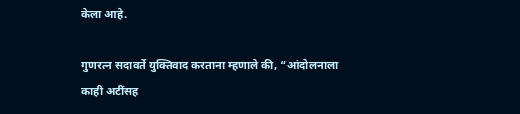केला आहे.

गुणरत्न सदावर्ते युक्तिवाद करताना म्हणाले की, “आंदोलनाला काही अटींसह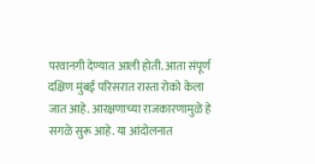परवानगी देण्यात आली होती. आता संपूर्ण दक्षिण मुंबई परिसरात रास्ता रोको केला जात आहे. आरक्षणाच्या राजकारणामुळे हे सगळे सुरू आहे. या आंदोलनात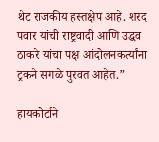थेट राजकीय हस्तक्षेप आहे. शरद पवार यांची राष्ट्रवादी आणि उद्धव ठाकरे यांचा पक्ष आंदोलनकर्त्यांना ट्रकने सगळे पुरवत आहेत.”

हायकोर्टाने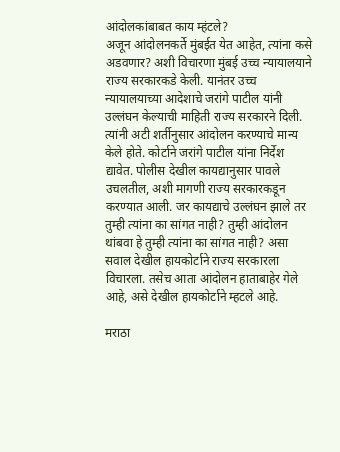आंदोलकांबाबत काय म्हंटले?
अजून आंदोलनकर्ते मुंबईत येत आहेत, त्यांना कसे अडवणार? अशी विचारणा मुंबई उच्च न्यायालयाने राज्य सरकारकडे केली. यानंतर उच्च न्यायालयाच्या आदेशाचे जरांगे पाटील यांनी उल्लंघन केल्याची माहिती राज्य सरकारने दिली. त्यांनी अटी शर्तीनुसार आंदोलन करण्याचे मान्य केले होते. कोर्टाने जरांगे पाटील यांना निर्देश द्यावेत. पोलीस देखील कायद्यानुसार पावले उचलतील, अशी मागणी राज्य सरकारकडून करण्यात आली. जर कायद्याचे उल्लंघन झाले तर तुम्ही त्यांना का सांगत नाही? तुम्ही आंदोलन थांबवा हे तुम्ही त्यांना का सांगत नाही? असा सवाल देखील हायकोर्टाने राज्य सरकारला विचारला. तसेच आता आंदोलन हाताबाहेर गेले आहे, असे देखील हायकोर्टाने म्हटले आहे.

मराठा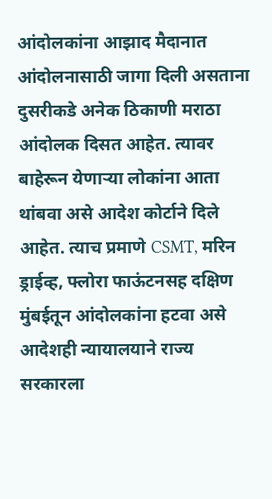आंदोलकांना आझाद मैदानात आंदोलनासाठी जागा दिली असताना दुसरीकडे अनेक ठिकाणी मराठा आंदोलक दिसत आहेत. त्यावर बाहेरून येणाऱ्या लोकांना आता थांबवा असे आदेश कोर्टाने दिले आहेत. त्याच प्रमाणे CSMT, मरिन ड्राईव्ह, फ्लोरा फाऊंटनसह दक्षिण मुंबईतून आंदोलकांना हटवा असे आदेशही न्यायालयाने राज्य सरकारला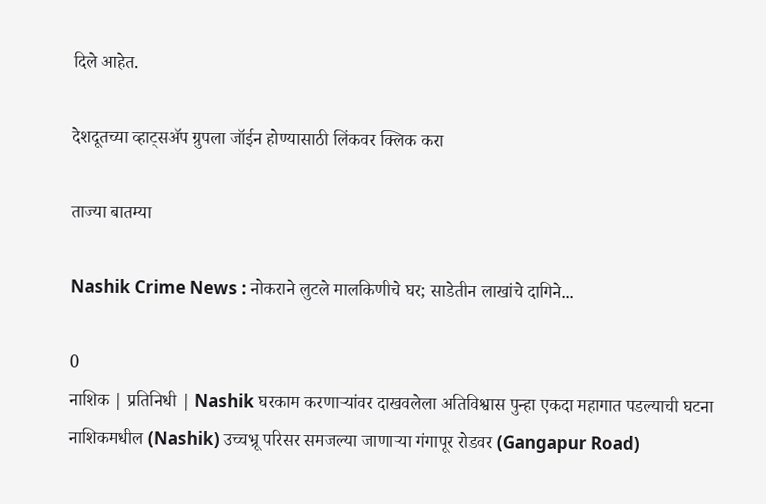दिले आहेत.

देशदूतच्या व्हाट्सॲप ग्रुपला जॉईन होण्यासाठी लिंकवर क्लिक करा

ताज्या बातम्या

Nashik Crime News : नोकराने लुटले मालकिणीचे घर; साडेतीन लाखांचे दागिने...

0
नाशिक | प्रतिनिधी | Nashik घरकाम करणाऱ्यांवर दाखवलेला अतिविश्वास पुन्हा एकदा महागात पडल्याची घटना नाशिकमधील (Nashik) उच्चभ्रू परिसर समजल्या जाणाऱ्या गंगापूर रोडवर (Gangapur Road)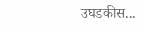उघडकीस...